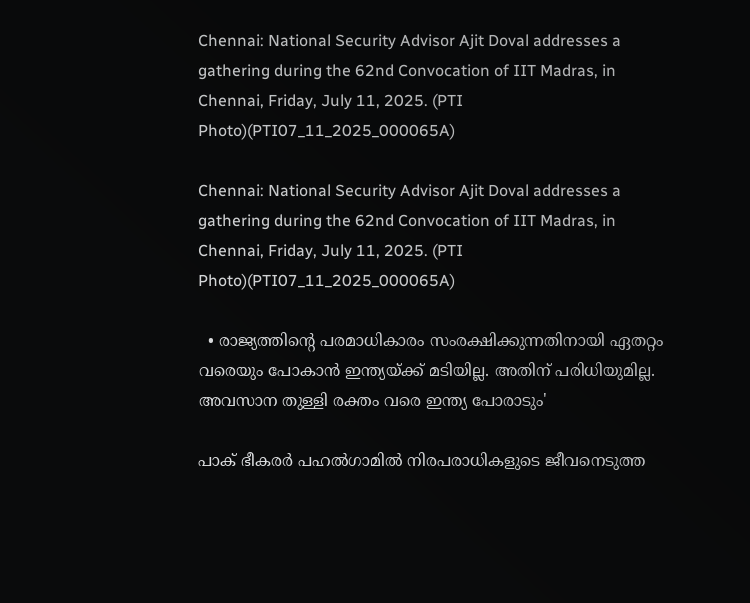Chennai: National Security Advisor Ajit Doval addresses a gathering during the 62nd Convocation of IIT Madras, in Chennai, Friday, July 11, 2025. (PTI Photo)(PTI07_11_2025_000065A)

Chennai: National Security Advisor Ajit Doval addresses a gathering during the 62nd Convocation of IIT Madras, in Chennai, Friday, July 11, 2025. (PTI Photo)(PTI07_11_2025_000065A)

  • രാജ്യത്തിന്‍റെ പരമാധികാരം സംരക്ഷിക്കുന്നതിനായി ഏതറ്റം വരെയും പോകാന്‍ ഇന്ത്യയ്ക്ക് മടിയില്ല. അതിന് പരിധിയുമില്ല. അവസാന തുള്ളി രക്തം വരെ ഇന്ത്യ പോരാടും'

പാക് ഭീകരര്‍ പഹല്‍ഗാമില്‍ നിരപരാധികളുടെ ജീവനെടുത്ത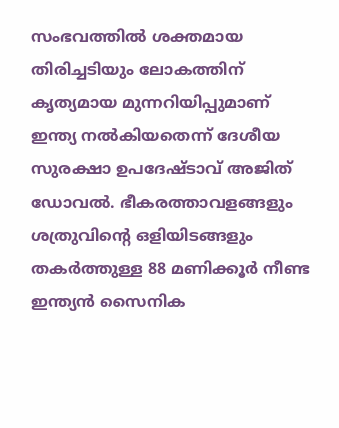സംഭവത്തില്‍ ശക്തമായ തിരിച്ചടിയും ലോകത്തിന് കൃത്യമായ മുന്നറിയിപ്പുമാണ് ഇന്ത്യ നല്‍കിയതെന്ന് ദേശീയ സുരക്ഷാ ഉപദേഷ്ടാവ് അജിത് ഡോവല്‍. ഭീകരത്താവളങ്ങളും ശത്രുവിന്‍റെ ഒളിയിടങ്ങളും തകര്‍ത്തുള്ള 88 മണിക്കൂര്‍ നീണ്ട ഇന്ത്യന്‍ സൈനിക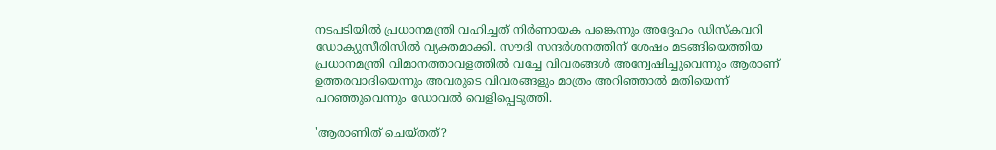നടപടിയില്‍ പ്രധാനമന്ത്രി വഹിച്ചത് നിര്‍ണായക പങ്കെന്നും അദ്ദേഹം ഡിസ്കവറി ഡോക്യുസീരിസില്‍ വ്യക്തമാക്കി. സൗദി സന്ദര്‍ശനത്തിന് ശേഷം മടങ്ങിയെത്തിയ പ്രധാനമന്ത്രി വിമാനത്താവളത്തില്‍ വച്ചേ വിവരങ്ങള്‍ അന്വേഷിച്ചുവെന്നും ആരാണ് ഉത്തരവാദിയെന്നും അവരുടെ വിവരങ്ങളും മാത്രം അറിഞ്ഞാല്‍ മതിയെന്ന് പറഞ്ഞുവെന്നും ഡോവല്‍ വെളിപ്പെടുത്തി.

'ആരാണിത് ചെയ്തത്?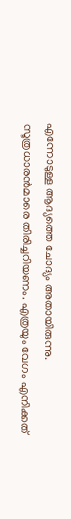എന്നോടുള്ള ആദ്യത്തെ ചോദ്യം അതായിരുന്നു. സൂത്രധാരന്‍മാരെ തിരിച്ചറിയണം. എത്രയും വേഗം എനിക്കത്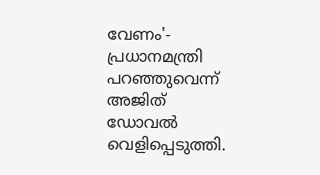വേണം'- പ്രധാനമന്ത്രി പറഞ്ഞുവെന്ന് അജിത് ഡോവല്‍ വെളിപ്പെടുത്തി.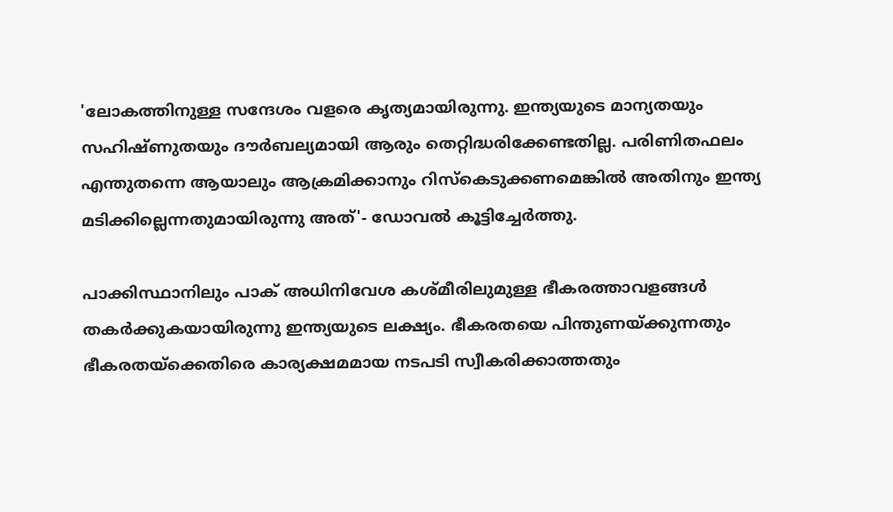'ലോകത്തിനുള്ള സന്ദേശം വളരെ കൃത്യമായിരുന്നു. ഇന്ത്യയുടെ മാന്യതയും സഹിഷ്ണുതയും ദൗര്‍ബല്യമായി ആരും തെറ്റിദ്ധരിക്കേണ്ടതില്ല. പരിണിതഫലം എന്തുതന്നെ ആയാലും ആക്രമിക്കാനും റിസ്കെടുക്കണമെങ്കില്‍ അതിനും ഇന്ത്യ മടിക്കില്ലെന്നതുമായിരുന്നു അത്'- ഡോവല്‍ കൂട്ടിച്ചേര്‍ത്തു.

പാക്കിസ്ഥാനിലും പാക് അധിനിവേശ കശ്മീരിലുമുള്ള ഭീകരത്താവളങ്ങള്‍ തകര്‍ക്കുകയായിരുന്നു ഇന്ത്യയുടെ ലക്ഷ്യം. ഭീകരതയെ പിന്തുണയ്ക്കുന്നതും ഭീകരതയ്ക്കെതിരെ കാര്യക്ഷമമായ നടപടി സ്വീകരിക്കാത്തതും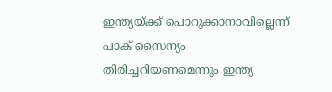ഇന്ത്യയ്ക്ക് പൊറുക്കാനാവില്ലെന്ന് പാക് സൈന്യം തിരിച്ചറിയണമെന്നും ഇന്ത്യ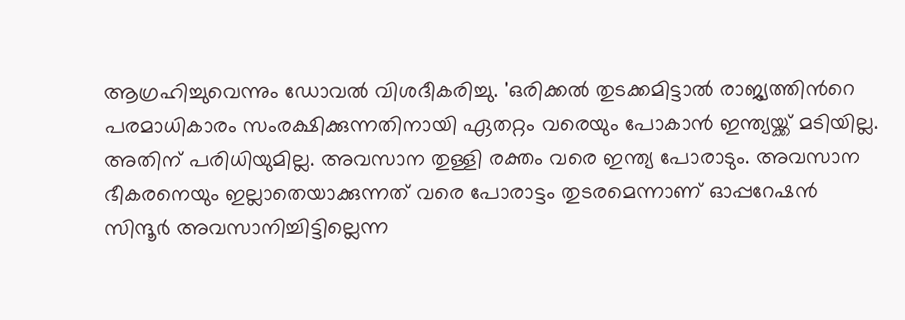ആഗ്രഹിച്ചുവെന്നും ഡോവല്‍ വിശദീകരിച്ചു. 'ഒരിക്കല്‍ തുടക്കമിട്ടാല്‍ രാജ്യത്തിന്‍റെ പരമാധികാരം സംരക്ഷിക്കുന്നതിനായി ഏതറ്റം വരെയും പോകാന്‍ ഇന്ത്യയ്ക്ക് മടിയില്ല. അതിന് പരിധിയുമില്ല. അവസാന തുള്ളി രക്തം വരെ ഇന്ത്യ പോരാടും. അവസാന ഭീകരനെയും ഇല്ലാതെയാക്കുന്നത് വരെ പോരാട്ടം തുടരമെന്നാണ് ഓപ്പറേഷന്‍ സിന്ദൂര്‍ അവസാനിച്ചിട്ടില്ലെന്ന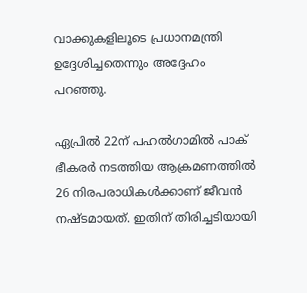വാക്കുകളിലൂടെ പ്രധാനമന്ത്രി ഉദ്ദേശിച്ചതെന്നും അദ്ദേഹം പറഞ്ഞു.

ഏപ്രില്‍ 22ന് പഹല്‍ഗാമില്‍ പാക് ഭീകരര്‍ നടത്തിയ ആക്രമണത്തില്‍ 26 നിരപരാധികള്‍ക്കാണ് ജീവന്‍ നഷ്ടമായത്. ഇതിന് തിരിച്ചടിയായി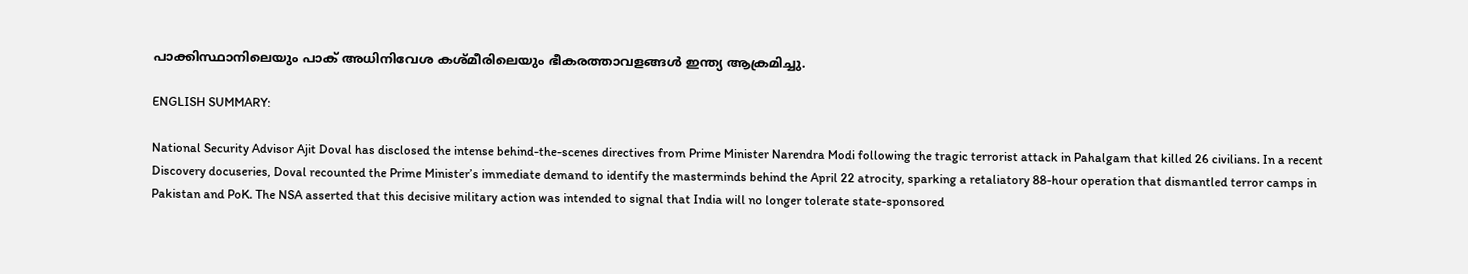പാക്കിസ്ഥാനിലെയും പാക് അധിനിവേശ കശ്മീരിലെയും ഭീകരത്താവളങ്ങള്‍ ഇന്ത്യ ആക്രമിച്ചു.

ENGLISH SUMMARY:

National Security Advisor Ajit Doval has disclosed the intense behind-the-scenes directives from Prime Minister Narendra Modi following the tragic terrorist attack in Pahalgam that killed 26 civilians. In a recent Discovery docuseries, Doval recounted the Prime Minister’s immediate demand to identify the masterminds behind the April 22 atrocity, sparking a retaliatory 88-hour operation that dismantled terror camps in Pakistan and PoK. The NSA asserted that this decisive military action was intended to signal that India will no longer tolerate state-sponsored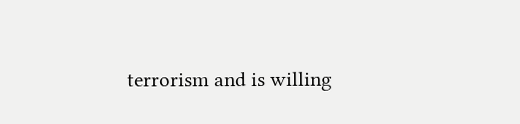terrorism and is willing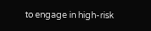to engage in high-risk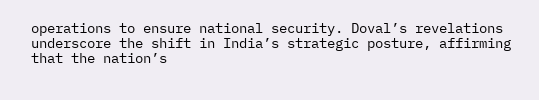operations to ensure national security. Doval’s revelations underscore the shift in India’s strategic posture, affirming that the nation’s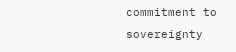commitment to sovereignty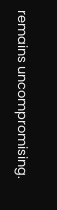remains uncompromising.